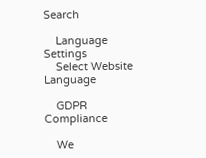Search

    Language Settings
    Select Website Language

    GDPR Compliance

    We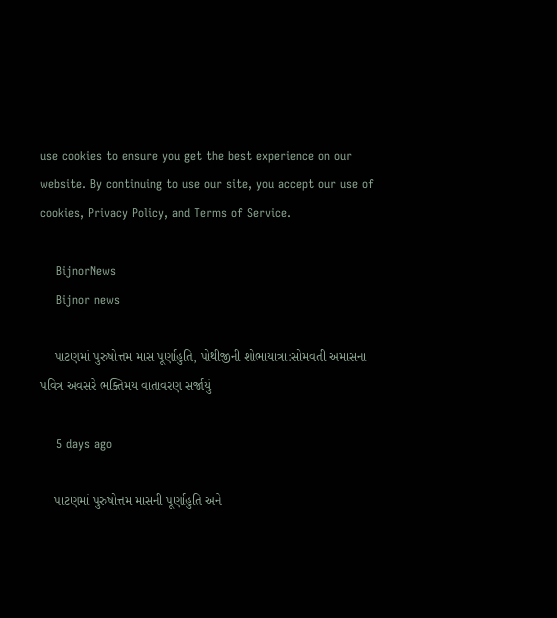use cookies to ensure you get the best experience on our website. By continuing to use our site, you accept our use of cookies, Privacy Policy, and Terms of Service.

    BijnorNews
    Bijnor news

    પાટણમાં પુરુષોત્તમ માસ પૂર્ણાહુતિ, પોથીજીની શોભાયાત્રા:સોમવતી અમાસના પવિત્ર અવસરે ભક્તિમય વાતાવરણ સર્જાયું

    5 days ago

    પાટણમાં પુરુષોત્તમ માસની પૂર્ણાહુતિ અને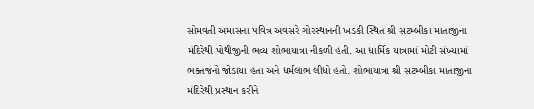સોમવતી અમાસના પવિત્ર અવસરે ગોરસ્થાનની ખડકી સ્થિત શ્રી સટમ્બીકા માતાજીના મંદિરેથી પોથીજીની ભવ્ય શોભાયાત્રા નીકળી હતી. આ ધાર્મિક યાત્રામાં મોટી સંખ્યામાં ભક્તજનો જોડાયા હતા અને ધર્મલાભ લીધો હતો. શોભાયાત્રા શ્રી સટમ્બીકા માતાજીના મંદિરેથી પ્રસ્થાન કરીને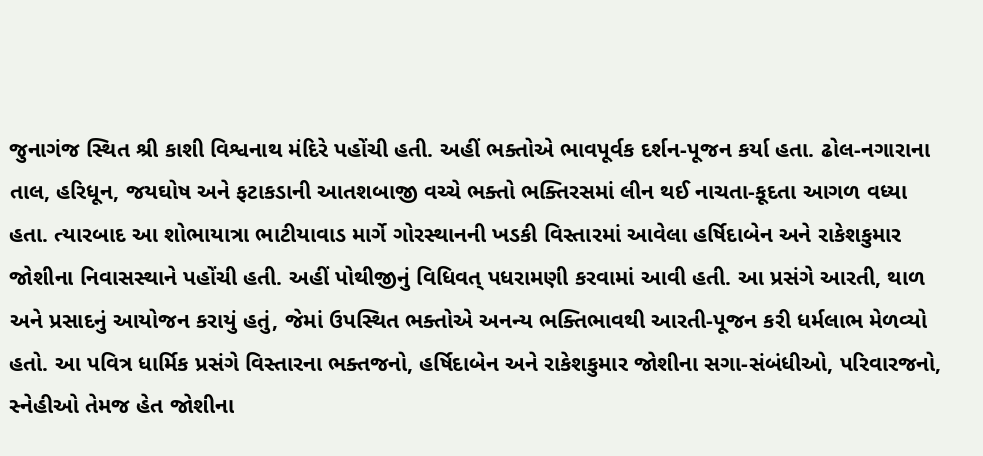જુનાગંજ સ્થિત શ્રી કાશી વિશ્વનાથ મંદિરે પહોંચી હતી. અહીં ભક્તોએ ભાવપૂર્વક દર્શન-પૂજન કર્યા હતા. ઢોલ-નગારાના તાલ, હરિધૂન, જયઘોષ અને ફટાકડાની આતશબાજી વચ્ચે ભક્તો ભક્તિરસમાં લીન થઈ નાચતા-કૂદતા આગળ વધ્યા હતા. ત્યારબાદ આ શોભાયાત્રા ભાટીયાવાડ માર્ગે ગોરસ્થાનની ખડકી વિસ્તારમાં આવેલા હર્ષિદાબેન અને રાકેશકુમાર જોશીના નિવાસસ્થાને પહોંચી હતી. અહીં પોથીજીનું વિધિવત્ પધરામણી કરવામાં આવી હતી. આ પ્રસંગે આરતી, થાળ અને પ્રસાદનું આયોજન કરાયું હતું, જેમાં ઉપસ્થિત ભક્તોએ અનન્ય ભક્તિભાવથી આરતી-પૂજન કરી ધર્મલાભ મેળવ્યો હતો. આ પવિત્ર ધાર્મિક પ્રસંગે વિસ્તારના ભક્તજનો, હર્ષિદાબેન અને રાકેશકુમાર જોશીના સગા-સંબંધીઓ, પરિવારજનો, સ્નેહીઓ તેમજ હેત જોશીના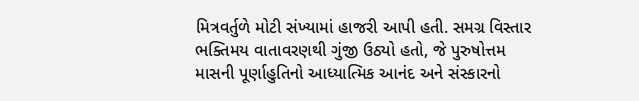મિત્રવર્તુળે મોટી સંખ્યામાં હાજરી આપી હતી. સમગ્ર વિસ્તાર ભક્તિમય વાતાવરણથી ગુંજી ઉઠ્યો હતો, જે પુરુષોત્તમ માસની પૂર્ણાહુતિનો આધ્યાત્મિક આનંદ અને સંસ્કારનો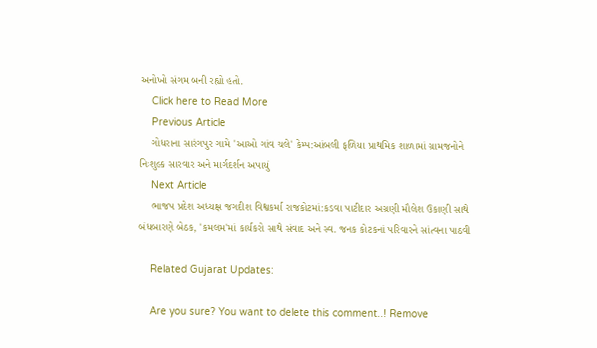અનોખો સંગમ બની રહ્યો હતો.
    Click here to Read More
    Previous Article
    ગોધરાના સારંગપુર ગામે 'આઓ ગાંવ ચલે' કેમ્પ:આંબલી ફળિયા પ્રાથમિક શાળામાં ગ્રામજનોને નિઃશુલ્ક સારવાર અને માર્ગદર્શન અપાયું
    Next Article
    ભાજપ પ્રદેશ અધ્યક્ષ જગદીશ વિશ્વકર્મા રાજકોટમાં:કડવા પાટીદાર અગ્રણી મૌલેશ ઉકાણી સાથે બંધબારણે બેઠક, 'કમલમ'માં કાર્યકરો સાથે સંવાદ અને સ્વ. જનક કોટકનાં પરિવારને સાંત્વના પાઠવી

    Related Gujarat Updates:

    Are you sure? You want to delete this comment..! Remove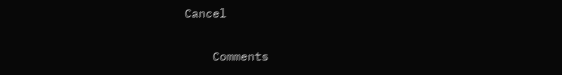Cancel

    Comments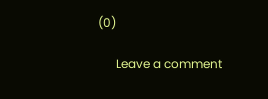(0)

      Leave a comment